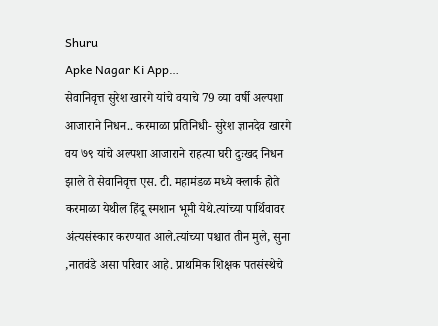Shuru
Apke Nagar Ki App…
सेवानिवृत्त सुरेश खारगे यांचे वयाचे 79 व्या वर्षी अल्पशा आजाराने निधन.. करमाळा प्रतिनिधी- सुरेश ज्ञानदेव खारगे वय ७९ यांचे अल्पशा आजाराने राहत्या घरी दुःखद निधन झाले ते सेवानिवृत्त एस. टी. महामंडळ मध्ये क्लार्क होते करमाळा येथील हिंदू स्मशान भूमी येथे.त्यांच्या पार्थिवावर अंत्यसंस्कार करण्यात आले.त्यांच्या पश्चात तीन मुले, सुना ,नातवंडे असा परिवार आहे. प्राथमिक शिक्षक पतसंस्थेचे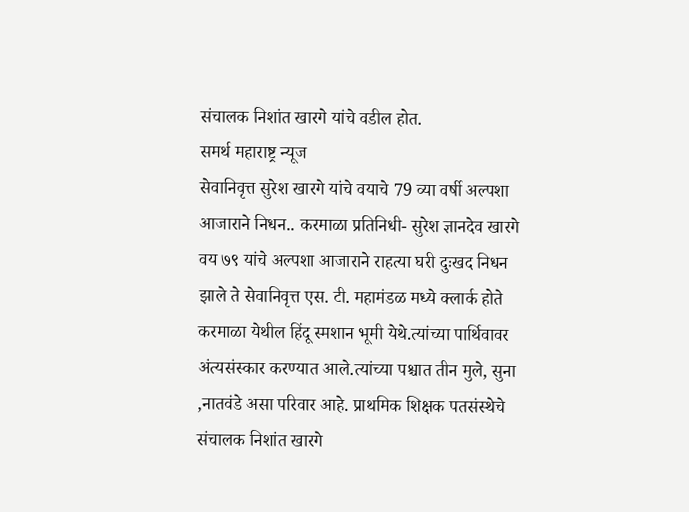संचालक निशांत खारगे यांचे वडील होत.
समर्थ महाराष्ट्र न्यूज
सेवानिवृत्त सुरेश खारगे यांचे वयाचे 79 व्या वर्षी अल्पशा आजाराने निधन.. करमाळा प्रतिनिधी- सुरेश ज्ञानदेव खारगे वय ७९ यांचे अल्पशा आजाराने राहत्या घरी दुःखद निधन झाले ते सेवानिवृत्त एस. टी. महामंडळ मध्ये क्लार्क होते करमाळा येथील हिंदू स्मशान भूमी येथे.त्यांच्या पार्थिवावर अंत्यसंस्कार करण्यात आले.त्यांच्या पश्चात तीन मुले, सुना ,नातवंडे असा परिवार आहे. प्राथमिक शिक्षक पतसंस्थेचे संचालक निशांत खारगे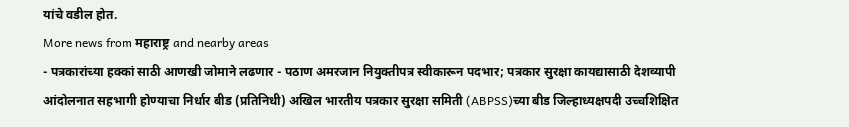यांचे वडील होत.
More news from महाराष्ट्र and nearby areas
- पत्रकारांच्या हक्कां साठी आणखी जोमाने लढणार - पठाण अमरजान नियुक्तीपत्र स्वीकारून पदभार; पत्रकार सुरक्षा कायद्यासाठी देशव्यापी आंदोलनात सहभागी होण्याचा निर्धार बीड (प्रतिनिधी) अखिल भारतीय पत्रकार सुरक्षा समिती (ABPSS)च्या बीड जिल्हाध्यक्षपदी उच्चशिक्षित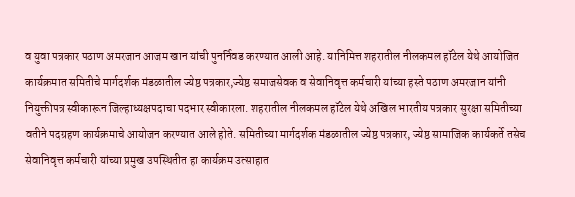व युवा पत्रकार पठाण अमरजान आजम खान यांची पुनर्निवड करण्यात आली आहे. यानिमित्त शहरातील नीलकमल हॉटेल येथे आयोजित कार्यक्रमात समितीचे मार्गदर्शक मंडळातील ज्येष्ठ पत्रकार,ज्येष्ठ समाजसेवक व सेवानिवृत्त कर्मचारी यांच्या हस्ते पठाण अमरजान यांनी नियुक्तीपत्र स्वीकारून जिल्हाध्यक्षपदाचा पदभार स्वीकारला. शहरातील नीलकमल हॉटेल येथे अखिल भारतीय पत्रकार सुरक्षा समितीच्या वतीने पदग्रहण कार्यक्रमाचे आयोजन करण्यात आले होते. समितीच्या मार्गदर्शक मंडळातील ज्येष्ठ पत्रकार, ज्येष्ठ सामाजिक कार्यकर्ते तसेच सेवानिवृत्त कर्मचारी यांच्या प्रमुख उपस्थितीत हा कार्यक्रम उत्साहात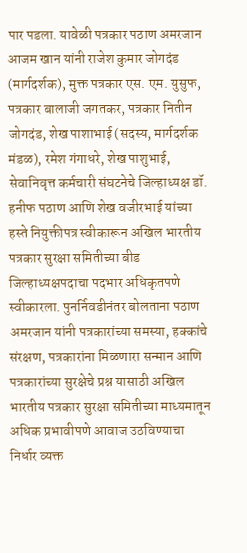पार पडला. यावेळी पत्रकार पठाण अमरजान आजम खान यांनी राजेश कुमार जोगदंड (मार्गदर्शक), मुक्त पत्रकार एस. एम. युसुफ, पत्रकार बालाजी जगतकर, पत्रकार नितीन जोगदंड, शेख पाशाभाई (सदस्य, मार्गदर्शक मंडळ), रमेश गंगाधरे, शेख पाशुभाई, सेवानिवृत्त कर्मचारी संघटनेचे जिल्हाध्यक्ष डॉ. हनीफ पठाण आणि शेख वजीरभाई यांच्या हस्ते नियुक्तीपत्र स्वीकारून अखिल भारतीय पत्रकार सुरक्षा समितीच्या बीड जिल्हाध्यक्षपदाचा पदभार अधिकृतपणे स्वीकारला. पुनर्निवडीनंतर बोलताना पठाण अमरजान यांनी पत्रकारांच्या समस्या, हक्कांचे संरक्षण, पत्रकारांना मिळणारा सन्मान आणि पत्रकारांच्या सुरक्षेचे प्रश्न यासाठी अखिल भारतीय पत्रकार सुरक्षा समितीच्या माध्यमातून अधिक प्रभावीपणे आवाज उठविण्याचा निर्धार व्यक्त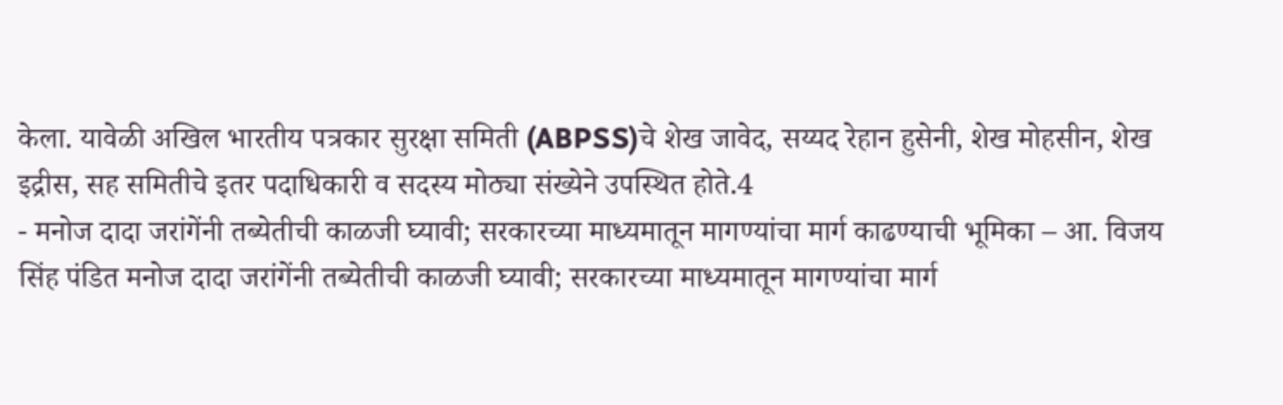केला. यावेळी अखिल भारतीय पत्रकार सुरक्षा समिती (ABPSS)चे शेख जावेद, सय्यद रेहान हुसेनी, शेख मोहसीन, शेख इद्रीस, सह समितीचे इतर पदाधिकारी व सदस्य मोठ्या संख्येने उपस्थित होते.4
- मनोज दादा जरांगेंनी तब्येतीची काळजी घ्यावी; सरकारच्या माध्यमातून मागण्यांचा मार्ग काढण्याची भूमिका – आ. विजय सिंह पंडित मनोज दादा जरांगेंनी तब्येतीची काळजी घ्यावी; सरकारच्या माध्यमातून मागण्यांचा मार्ग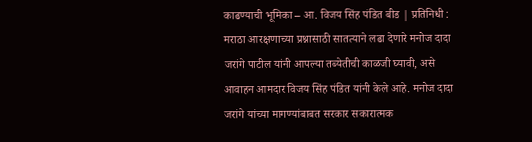काढण्याची भूमिका – आ. विजय सिंह पंडित बीड | प्रतिनिधी : मराठा आरक्षणाच्या प्रश्नासाठी सातत्याने लढा देणारे मनोज दादा जरांगे पाटील यांनी आपल्या तब्येतीची काळजी घ्यावी, असे आवाहन आमदार विजय सिंह पंडित यांनी केले आहे. मनोज दादा जरांगे यांच्या मागण्यांबाबत सरकार सकारात्मक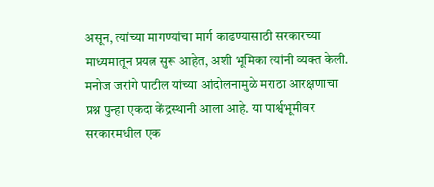असून, त्यांच्या मागण्यांचा मार्ग काढण्यासाठी सरकारच्या माध्यमातून प्रयत्न सुरू आहेत, अशी भूमिका त्यांनी व्यक्त केली. मनोज जरांगे पाटील यांच्या आंदोलनामुळे मराठा आरक्षणाचा प्रश्न पुन्हा एकदा केंद्रस्थानी आला आहे. या पार्श्वभूमीवर सरकारमधील एक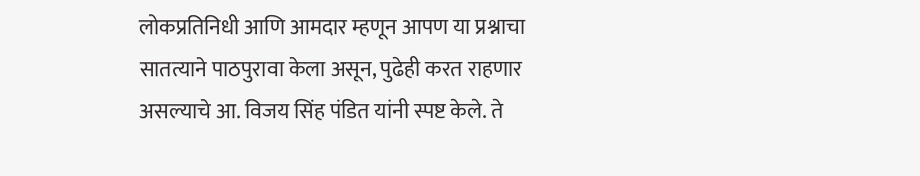लोकप्रतिनिधी आणि आमदार म्हणून आपण या प्रश्नाचा सातत्याने पाठपुरावा केला असून, पुढेही करत राहणार असल्याचे आ. विजय सिंह पंडित यांनी स्पष्ट केले. ते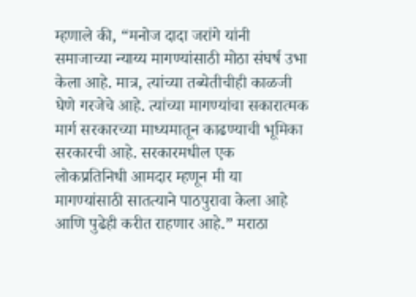म्हणाले की, “मनोज दादा जरांगे यांनी समाजाच्या न्याय्य मागण्यांसाठी मोठा संघर्ष उभा केला आहे. मात्र, त्यांच्या तब्येतीचीही काळजी घेणे गरजेचे आहे. त्यांच्या मागण्यांचा सकारात्मक मार्ग सरकारच्या माध्यमातून काढण्याची भूमिका सरकारची आहे. सरकारमधील एक लोकप्रतिनिधी आमदार म्हणून मी या मागण्यांसाठी सातत्याने पाठपुरावा केला आहे आणि पुढेही करीत राहणार आहे.” मराठा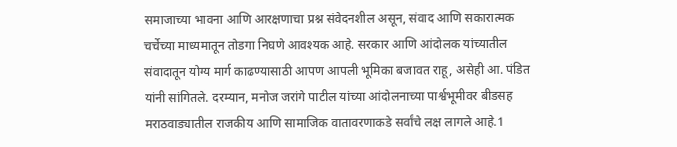समाजाच्या भावना आणि आरक्षणाचा प्रश्न संवेदनशील असून, संवाद आणि सकारात्मक चर्चेच्या माध्यमातून तोडगा निघणे आवश्यक आहे. सरकार आणि आंदोलक यांच्यातील संवादातून योग्य मार्ग काढण्यासाठी आपण आपली भूमिका बजावत राहू, असेही आ. पंडित यांनी सांगितले. दरम्यान, मनोज जरांगे पाटील यांच्या आंदोलनाच्या पार्श्वभूमीवर बीडसह मराठवाड्यातील राजकीय आणि सामाजिक वातावरणाकडे सर्वांचे लक्ष लागले आहे.1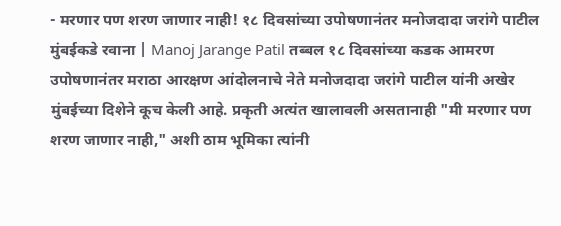- मरणार पण शरण जाणार नाही! १८ दिवसांच्या उपोषणानंतर मनोजदादा जरांगे पाटील मुंबईकडे रवाना | Manoj Jarange Patil तब्बल १८ दिवसांच्या कडक आमरण उपोषणानंतर मराठा आरक्षण आंदोलनाचे नेते मनोजदादा जरांगे पाटील यांनी अखेर मुंबईच्या दिशेने कूच केली आहे. प्रकृती अत्यंत खालावली असतानाही "मी मरणार पण शरण जाणार नाही," अशी ठाम भूमिका त्यांनी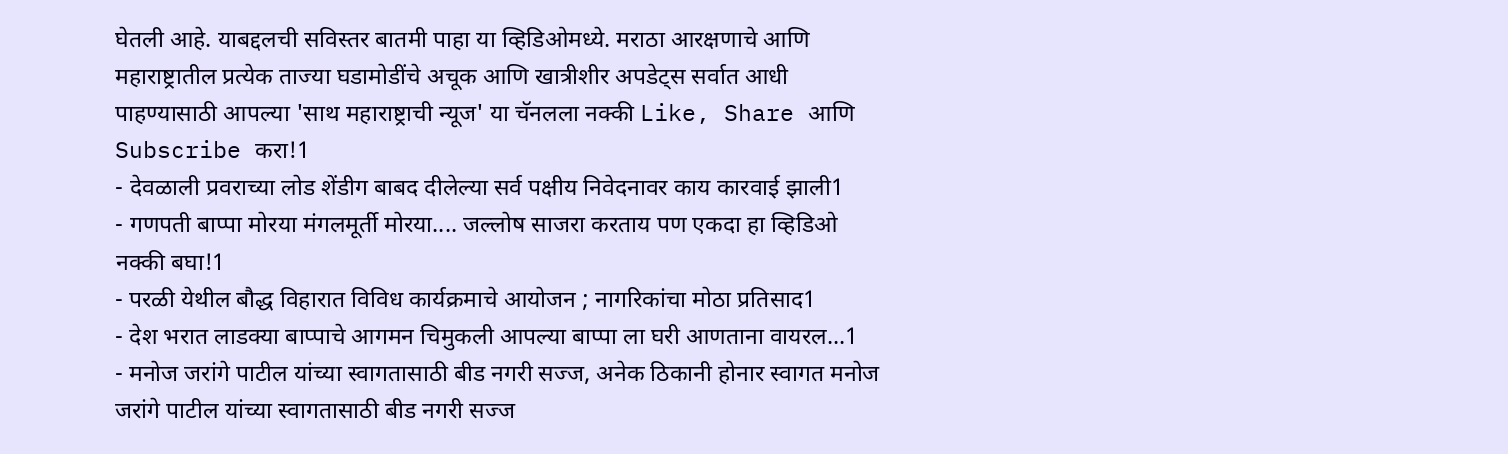घेतली आहे. याबद्दलची सविस्तर बातमी पाहा या व्हिडिओमध्ये. मराठा आरक्षणाचे आणि महाराष्ट्रातील प्रत्येक ताज्या घडामोडींचे अचूक आणि खात्रीशीर अपडेट्स सर्वात आधी पाहण्यासाठी आपल्या 'साथ महाराष्ट्राची न्यूज' या चॅनलला नक्की Like, Share आणि Subscribe करा!1
- देवळाली प्रवराच्या लोड शेंडीग बाबद दीलेल्या सर्व पक्षीय निवेदनावर काय कारवाई झाली1
- गणपती बाप्पा मोरया मंगलमूर्ती मोरया.... जल्लोष साजरा करताय पण एकदा हा व्हिडिओ नक्की बघा!1
- परळी येथील बौद्ध विहारात विविध कार्यक्रमाचे आयोजन ; नागरिकांचा मोठा प्रतिसाद1
- देश भरात लाडक्या बाप्पाचे आगमन चिमुकली आपल्या बाप्पा ला घरी आणताना वायरल...1
- मनोज जरांगे पाटील यांच्या स्वागतासाठी बीड नगरी सज्ज, अनेक ठिकानी होनार स्वागत मनोज जरांगे पाटील यांच्या स्वागतासाठी बीड नगरी सज्ज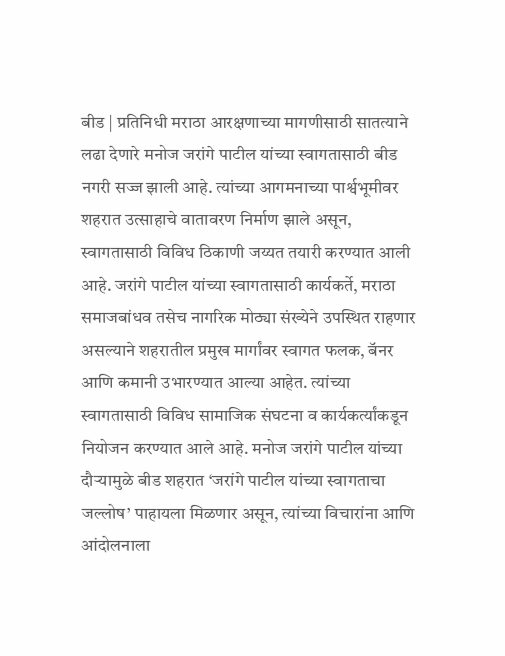बीड | प्रतिनिधी मराठा आरक्षणाच्या मागणीसाठी सातत्याने लढा देणारे मनोज जरांगे पाटील यांच्या स्वागतासाठी बीड नगरी सज्ज झाली आहे. त्यांच्या आगमनाच्या पार्श्वभूमीवर शहरात उत्साहाचे वातावरण निर्माण झाले असून, स्वागतासाठी विविध ठिकाणी जय्यत तयारी करण्यात आली आहे. जरांगे पाटील यांच्या स्वागतासाठी कार्यकर्ते, मराठा समाजबांधव तसेच नागरिक मोठ्या संख्येने उपस्थित राहणार असल्याने शहरातील प्रमुख मार्गांवर स्वागत फलक, बॅनर आणि कमानी उभारण्यात आल्या आहेत. त्यांच्या स्वागतासाठी विविध सामाजिक संघटना व कार्यकर्त्यांकडून नियोजन करण्यात आले आहे. मनोज जरांगे पाटील यांच्या दौऱ्यामुळे बीड शहरात ‘जरांगे पाटील यांच्या स्वागताचा जल्लोष’ पाहायला मिळणार असून, त्यांच्या विचारांना आणि आंदोलनाला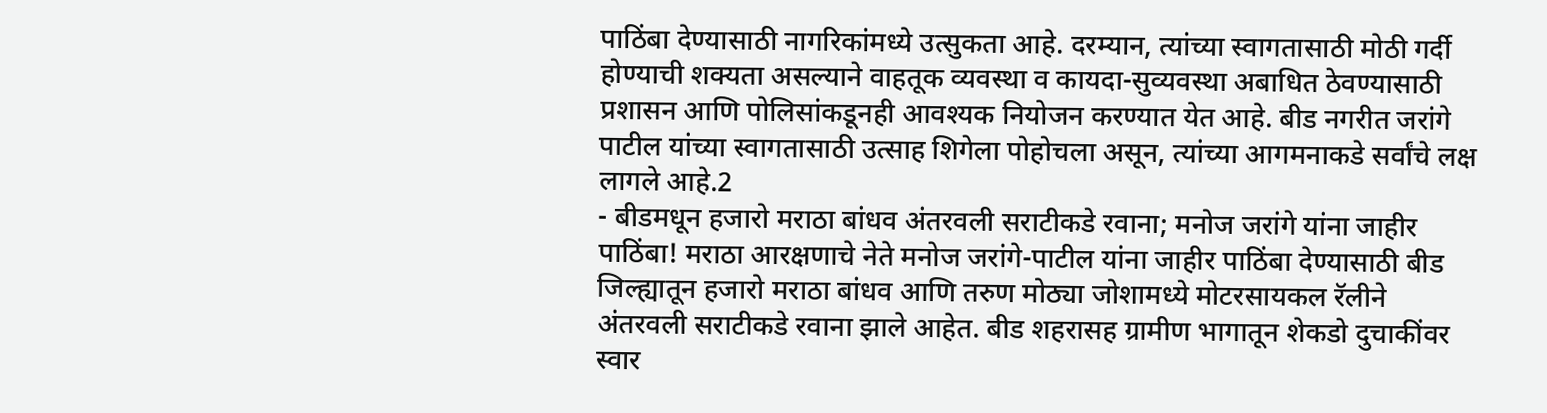पाठिंबा देण्यासाठी नागरिकांमध्ये उत्सुकता आहे. दरम्यान, त्यांच्या स्वागतासाठी मोठी गर्दी होण्याची शक्यता असल्याने वाहतूक व्यवस्था व कायदा-सुव्यवस्था अबाधित ठेवण्यासाठी प्रशासन आणि पोलिसांकडूनही आवश्यक नियोजन करण्यात येत आहे. बीड नगरीत जरांगे पाटील यांच्या स्वागतासाठी उत्साह शिगेला पोहोचला असून, त्यांच्या आगमनाकडे सर्वांचे लक्ष लागले आहे.2
- बीडमधून हजारो मराठा बांधव अंतरवली सराटीकडे रवाना; मनोज जरांगे यांना जाहीर पाठिंबा! मराठा आरक्षणाचे नेते मनोज जरांगे-पाटील यांना जाहीर पाठिंबा देण्यासाठी बीड जिल्ह्यातून हजारो मराठा बांधव आणि तरुण मोठ्या जोशामध्ये मोटरसायकल रॅलीने अंतरवली सराटीकडे रवाना झाले आहेत. बीड शहरासह ग्रामीण भागातून शेकडो दुचाकींवर स्वार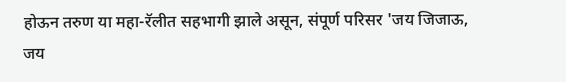होऊन तरुण या महा-रॅलीत सहभागी झाले असून, संपूर्ण परिसर 'जय जिजाऊ, जय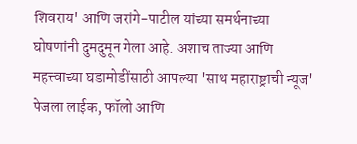शिवराय' आणि जरांगे-पाटील यांच्या समर्थनाच्या घोषणांनी दुमदुमून गेला आहे. अशाच ताज्या आणि महत्त्वाच्या घडामोडींसाठी आपल्या 'साथ महाराष्ट्राची न्यूज' पेजला लाईक, फॉलो आणि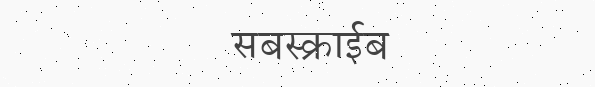सबस्क्राईब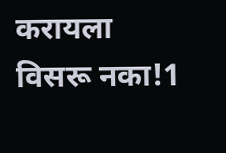करायला विसरू नका!1